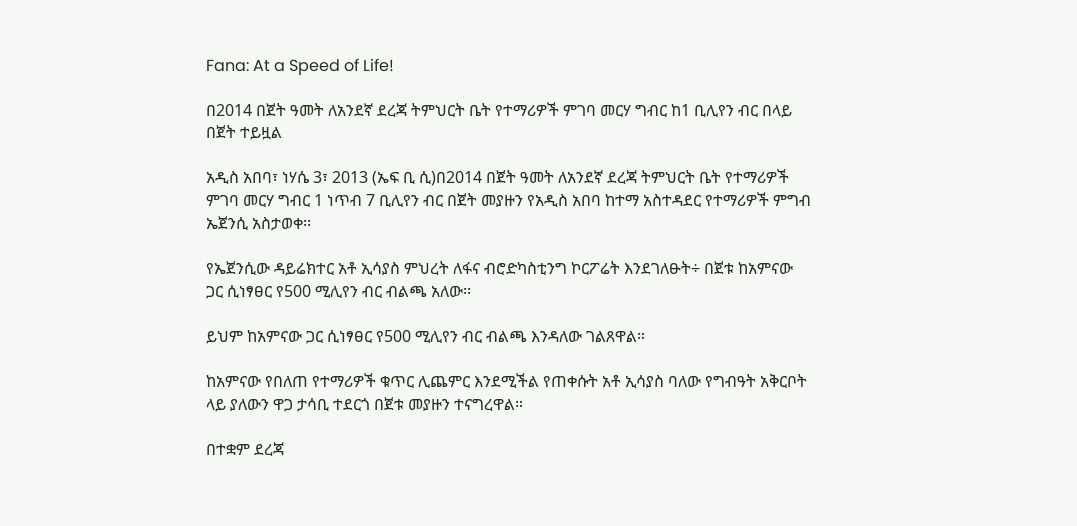Fana: At a Speed of Life!

በ2014 በጀት ዓመት ለአንደኛ ደረጃ ትምህርት ቤት የተማሪዎች ምገባ መርሃ ግብር ከ1 ቢሊየን ብር በላይ በጀት ተይዟል

አዲስ አበባ፣ ነሃሴ 3፣ 2013 (ኤፍ ቢ ሲ)በ2014 በጀት ዓመት ለአንደኛ ደረጃ ትምህርት ቤት የተማሪዎች ምገባ መርሃ ግብር 1 ነጥብ 7 ቢሊየን ብር በጀት መያዙን የአዲስ አበባ ከተማ አስተዳደር የተማሪዎች ምግብ ኤጀንሲ አስታወቀ፡፡

የኤጀንሲው ዳይሬክተር አቶ ኢሳያስ ምህረት ለፋና ብሮድካስቲንግ ኮርፖሬት እንደገለፁት÷ በጀቱ ከአምናው ጋር ሲነፃፀር የ500 ሚሊየን ብር ብልጫ አለው፡፡

ይህም ከአምናው ጋር ሲነፃፀር የ500 ሚሊየን ብር ብልጫ እንዳለው ገልጸዋል።

ከአምናው የበለጠ የተማሪዎች ቁጥር ሊጨምር እንደሚችል የጠቀሱት አቶ ኢሳያስ ባለው የግብዓት አቅርቦት ላይ ያለውን ዋጋ ታሳቢ ተደርጎ በጀቱ መያዙን ተናግረዋል።

በተቋም ደረጃ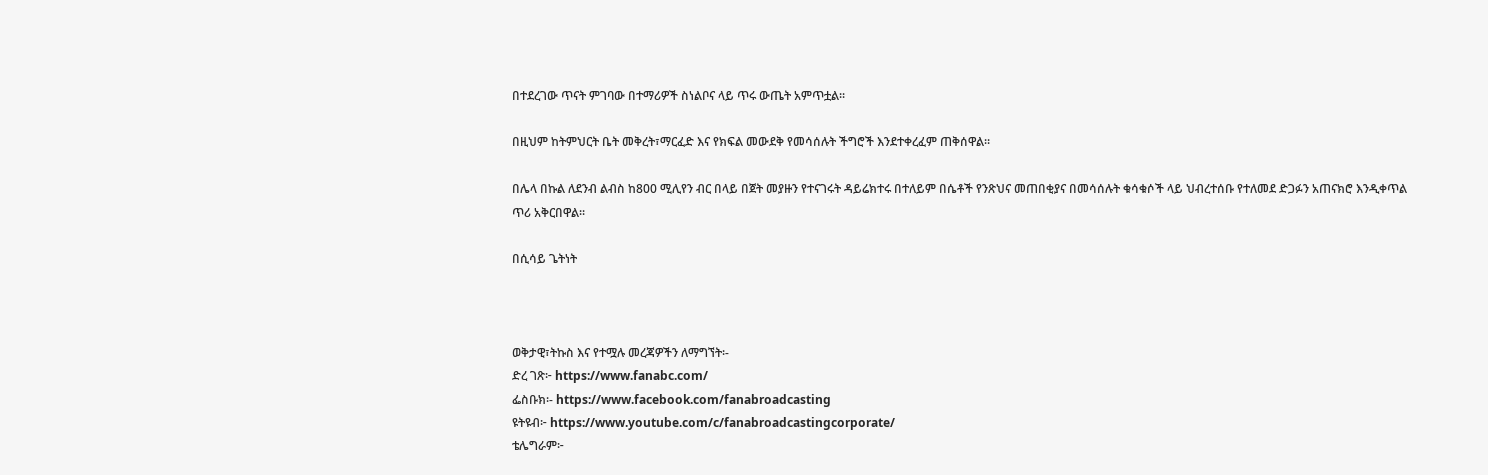በተደረገው ጥናት ምገባው በተማሪዎች ስነልቦና ላይ ጥሩ ውጤት አምጥቷል፡፡

በዚህም ከትምህርት ቤት መቅረት፣ማርፈድ እና የክፍል መውደቅ የመሳሰሉት ችግሮች እንደተቀረፈም ጠቅሰዋል፡፡

በሌላ በኩል ለደንብ ልብስ ከ800 ሚሊየን ብር በላይ በጀት መያዙን የተናገሩት ዳይሬክተሩ በተለይም በሴቶች የንጽህና መጠበቂያና በመሳሰሉት ቁሳቁሶች ላይ ህብረተሰቡ የተለመደ ድጋፉን አጠናክሮ እንዲቀጥል ጥሪ አቅርበዋል፡፡

በሲሳይ ጌትነት



ወቅታዊ፣ትኩስ እና የተሟሉ መረጃዎችን ለማግኘት፡-
ድረ ገጽ፦ https://www.fanabc.com/
ፌስቡክ፡- https://www.facebook.com/fanabroadcasting
ዩትዩብ፦ https://www.youtube.com/c/fanabroadcastingcorporate/
ቴሌግራም፦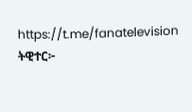https://t.me/fanatelevision
ትዊተር፦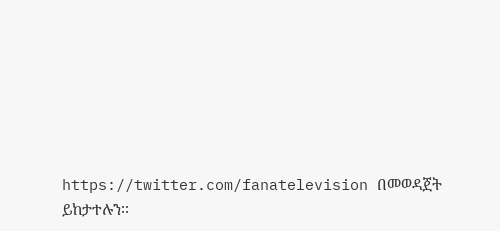https://twitter.com/fanatelevision በመወዳጀት ይከታተሉን፡፡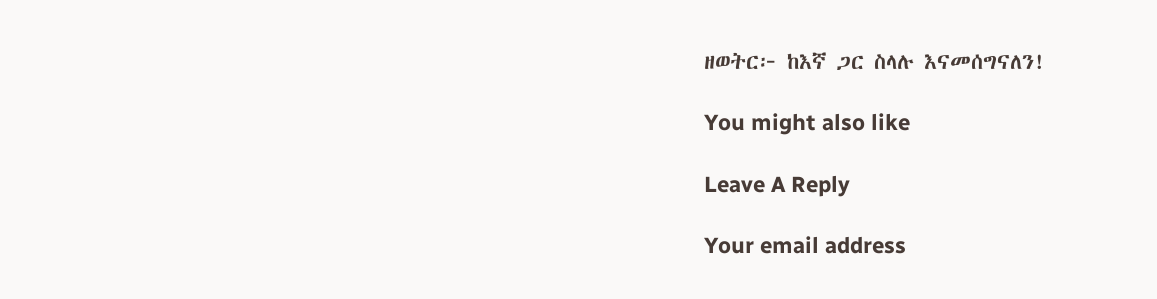ዘወትር፦ ከእኛ ጋር ስላሉ እናመሰግናለን!

You might also like

Leave A Reply

Your email address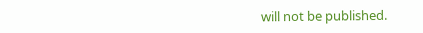will not be published.